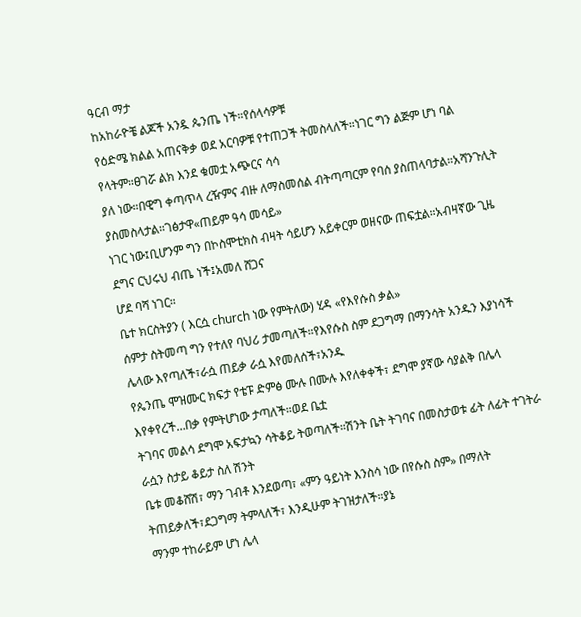ዓርብ ማታ
ከአከራዮቼ ልጆች አንዷ ጴንጤ ነች።የሰላሳዎቹ
የዕድሜ ክልል አጠናቅቃ ወደ አርባዎቹ የተጠጋች ትመስላለች።ነገር ግን ልጅም ሆነ ባል የላትም።ፀገሯ ልክ እንደ ቁመቷ አጭርና ሳሳ
ያለ ነው።በዊግ ቀጣጥላ ረዥምና ብዙ ለማስመሰል ብትጣጣርም የባሰ ያስጠላባታል።አሻንጉሊት ያስመስላታል።ገፅታዋ«ጠይም ዓሳ መሳይ»
ነገር ነው፤ቢሆንም ግን በኮስሞቲክስ ብዛት ሳይሆን አይቀርም ወዘናው ጠፍቷል።አብዛኛው ጊዜ ደግና ርህሩህ ብጤ ነች፤አመለ ሸጋና
ሆደ ባሻ ነገር።
ቤተ ክርስትያን ( እርሷ church ነው የምትለው) ሂዳ «የእየሱስ ቃል»
ሰምታ ስትመጣ ግን የተለየ ባህሪ ታመጣለች።የእየሱስ ስም ደጋግማ በማንሳት አንዱን እያነሳች ሌላው እየጣለች፣ራሷ ጠይቃ ራሷ እየመለሰች፣አንዱ
የጴንጤ ሞዝሙር ክፍታ የቴፑ ድምፅ ሙሉ በሙሉ እየለቀቀች፣ ደግሞ ያኛው ሳያልቅ በሌላ እየቀየረች…በቃ የምትሆነው ታጣለች።ወደ ቤቷ
ትገባና መልሳ ደግሞ አፍታኳን ሳትቆይ ትወጣለች።ሽንት ቤት ትገባና በመስታወቱ ፊት ለፊት ተገትራ ራሷን ስታይ ቆይታ ስለ ሽንት
ቤቱ መቆሸሽ፣ ማን ገብቶ እንደወጣ፣ «ምን ዓይነት እንስሳ ነው በየሱስ ስም» በማለት ትጠይቃለች፣ደጋግማ ትምላለች፣ እንዲሁም ትገዝታለች።ያኔ
ማንም ተከራይም ሆነ ሌላ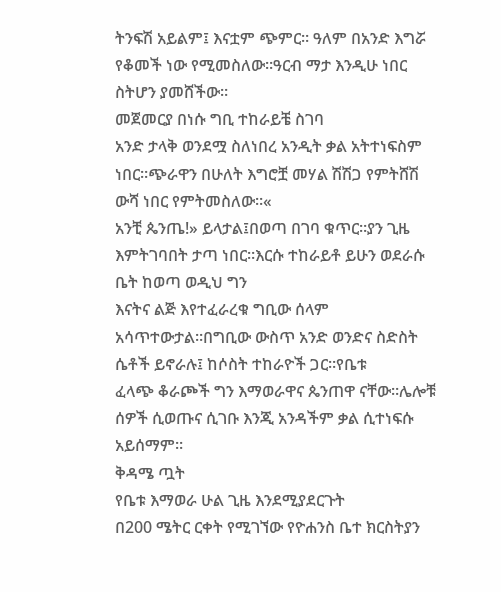ትንፍሽ አይልም፤ እናቷም ጭምር። ዓለም በአንድ እግሯ የቆመች ነው የሚመስለው።ዓርብ ማታ እንዲሁ ነበር
ስትሆን ያመሸችው።
መጀመርያ በነሱ ግቢ ተከራይቼ ስገባ
አንድ ታላቅ ወንደሟ ስለነበረ አንዲት ቃል አትተነፍስም ነበር።ጭራዋን በሁለት እግሮቿ መሃል ሽሽጋ የምትሸሽ ውሻ ነበር የምትመስለው።«
አንቺ ጴንጤ!» ይላታል፤በወጣ በገባ ቁጥር።ያን ጊዜ እምትገባበት ታጣ ነበር።እርሱ ተከራይቶ ይሁን ወደራሱ ቤት ከወጣ ወዲህ ግን
እናትና ልጅ እየተፈራረቁ ግቢው ሰላም አሳጥተውታል።በግቢው ውስጥ አንድ ወንድና ስድስት ሴቶች ይኖራሉ፤ ከሶስት ተከራዮች ጋር።የቤቱ
ፈላጭ ቆራጮች ግን እማወራዋና ጴንጠዋ ናቸው።ሌሎቹ ሰዎች ሲወጡና ሲገቡ እንጂ አንዳችም ቃል ሲተነፍሱ አይሰማም።
ቅዳሜ ጧት
የቤቱ እማወራ ሁል ጊዜ እንደሚያደርጉት
በ200 ሜትር ርቀት የሚገኘው የዮሐንስ ቤተ ክርስትያን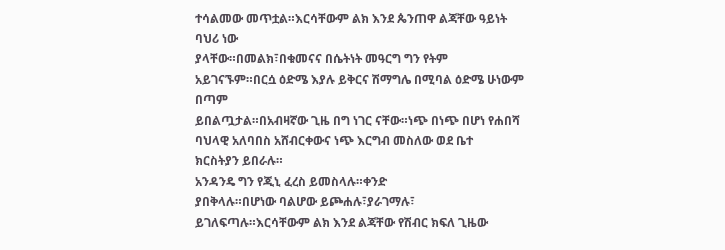ተሳልመው መጥቷል።እርሳቸውም ልክ እንደ ጴንጠዋ ልጃቸው ዓይነት ባህሪ ነው
ያላቸው።በመልክ፣በቁመናና በሴትነት መዓርግ ግን የትም አይገናኙም።በርሷ ዕድሜ እያሉ ይቅርና ሽማግሌ በሚባል ዕድሜ ሁነውም በጣም
ይበልጧታል።በአብዛኛው ጊዜ በግ ነገር ናቸው።ነጭ በነጭ በሆነ የሐበሻ ባህላዊ አለባበስ አሸብርቀውና ነጭ እርግብ መስለው ወደ ቤተ
ክርስትያን ይበራሉ።
አንዳንዴ ግን የጂኒ ፈረስ ይመስላሉ።ቀንድ
ያበቅላሉ።በሆነው ባልሆው ይጮሐሉ፣ያራገማሉ፣ ይገለፍጣሉ።እርሳቸውም ልክ እንደ ልጃቸው የሽብር ክፍለ ጊዜው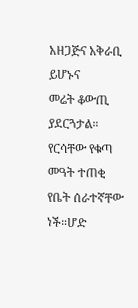አዘጋጅና አቅራቢ ይሆኑና
መሬት ቆውጢ ያደርጓታል።
የርሳቸው የቁጣ መዓት ተጠቂ የቤት ሰራተኛቸው ነች።ሆድ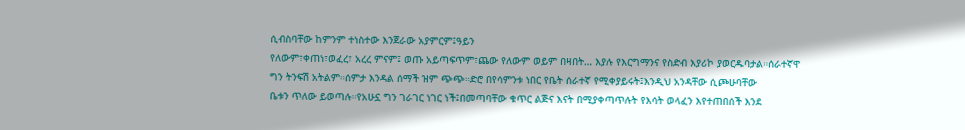ሲብስባቸው ከምንም ተነስተው እንጀራው አያምርም፤ዓይን
የለውም፣ቀጠነ፣ወፈረ፣ አረረ ምናም፤ ወጡ አይጣፍጥም፣ጨው የለውም ወይም በዛበት… እያሉ የእርግማንና የስድብ እያሪኮ ያወርዱባታል።ሰራተኛዋ
ግን ትንፍሽ አትልም።ሰምታ እንዳል ሰማች ዝም ጭጭ።ድሮ በየሳምንቱ ነበር የቤት ሰራተኛ የሚቀያይሩት፤እንዲህ አንዳቸው ሲጮሁባቸው
ቤቱን ጥለው ይወጣሉ።የአሁኗ ግን ገራገር ነገር ነች፤በመጣባቸው ቁጥር ልጅና እናት በሚያቀጣጥሉት የእሳት ወላፈን እየተጠበሰች እንደ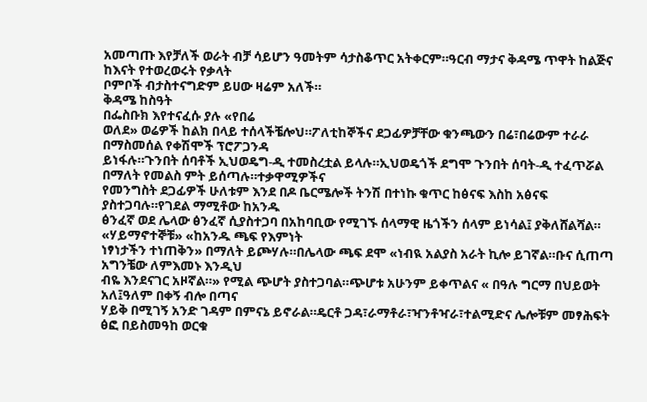አመጣጡ እየቻለች ወራት ብቻ ሳይሆን ዓመትም ሳታስቆጥር አትቀርም።ዓርብ ማታና ቅዳሜ ጥዋት ከልጅና ከእናት የተወረወሩት የቃላት
ቦምቦች ብታስተናግድም ይሀው ዛሬም አለች።
ቅዳሜ ከስዓት
በፌስቡክ እየተናፈሱ ያሉ «የበሬ
ወለደ» ወሬዎች ከልክ በላይ ተሰላችቼሎህ።ፖለቲከኞችና ደጋፊዎቻቸው ቁንጫውን በሬ፣በሬውም ተራራ በማስመሰል የቀሽሞች ፕሮፖጋንዳ
ይነፋሉ።ጉንበት ሰባቶች ኢህወዴግ-ዲ ተመስረቷል ይላሉ።ኢህወዴጎች ደግሞ ጉንበት ሰባት-ዲ ተፈጥሯል በማለት የመልስ ምት ይሰጣሉ።ተቃዋሚዎችና
የመንግስት ደጋፊዎች ሁለቱም እንደ በዶ ቤርሜሎች ትንሽ በተነኩ ቁጥር ከፅናፍ እስከ አፅናፍ ያስተጋባሉ።የገደል ማሚቶው ከአንዱ
ፅንፈኛ ወደ ሌላው ፅንፈኛ ሲያስተጋባ በአከባቢው የሚገኙ ሰላማዊ ዜጎችን ሰላም ይነሳል፤ ያቅለሸልሻል።
«ሃይማኖተኞቹ» «ከአንዱ ጫፍ የእምነት
ነፃነታችን ተነጠቅን» በማለት ይጮሃሉ።በሌላው ጫፍ ደሞ «ነብዪ አልያስ አራት ኪሎ ይገኛል።ቡና ሲጠጣ አግንቼው ለምእመኑ እንዲህ
ብዬ እንደናገር አዞኛል።» የሚል ጭሆት ያስተጋባል።ጭሆቱ አሁንም ይቀጥልና « በዓሉ ግርማ በህይወት አለ፤ዓለም በቀኝ ብሎ በጣና
ሃይቅ በሚገኝ አንድ ገዳም በምናኔ ይኖራል።ዴርቶ ጋዳ፣ራማቶራ፣ዣንቶዣራ፣ተልሚድና ሌሎቹም መፃሕፍት ፅፎ በይስመዓከ ወርቁ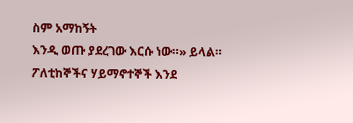ስም አማከኝት
እንዲ ወጡ ያደረገው እርሱ ነው።» ይላል።
ፖለቲከኞችና ሃይማኖተኞች እንደ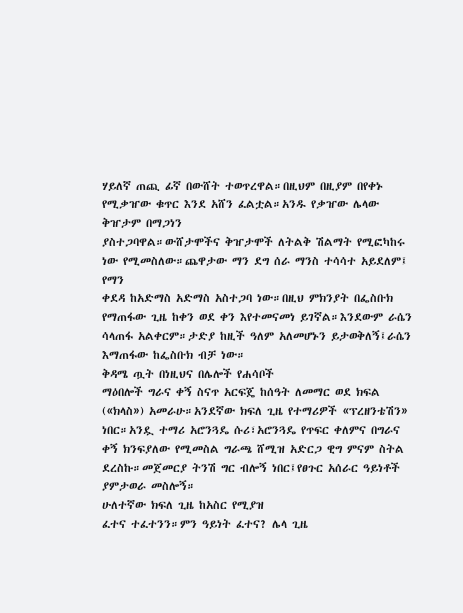ሃይለኛ ጠጪ ፊኛ በውሸት ተወጥረዋል።በዚህም በዚያም በየቀኑ የሚቃዠው ቁጥር እንደ አሸን ፈልቷል።አንዱ የቃዠው ሌላው ቅዠታም በማጋነን
ያስተጋባዋል።ውሸታሞችና ቅዠታሞች ለትልቅ ሽልማት የሚፎካከሩ ነው የሚመስለው።ጨዋታው ማን ደግ ሰራ ማንስ ተሳሳተ አይደለም፤ የማን
ቀደዳ ከአድማስ አድማስ አስተጋባ ነው።በዚህ ምክንያት በፌስቡክ የማጠፋው ጊዜ ከቀን ወደ ቀን እየተመናመነ ይገኛል።እንደውም ራሴን
ሳላጠፋ አልቀርም።ታድያ ከዚች ዓለም አለመሆኑን ይታወቅለኝ፤ራሴን እማጠፋው ከፌስቡክ ብቻ ነው።
ቅዳሜ ጧት በነዚህና በሌሎች የሐሳቦች
ማዕበሎች ግራና ቀኝ ስናጥ አርፍጄ ከሰዓት ለመማር ወደ ክፍል («ክላስ») አመራሁ።አንደኛው ክፍለ ጊዜ የተማሪዎች «ፕረዘንቴሽን»
ነበር።አንዷ ተማሪ አሮንጓዴ ሱሪ፣አሮንጓዴ የጥፍር ቀለምና በግራና ቀኝ ክንፍያለው የሚመስል ግራጫ ሸሚዝ አድርጋ ዊግ ምናም ስትል
ደረስኩ።መጀመርያ ትንሽ ግር ብሎኝ ነበር፤የፀጉር አሰራር ዓይነቶች ያምታወራ መስሎኝ።
ሁለተኛው ክፍለ ጊዜ ከአስር የሚያዝ
ፈተና ተፈተንን።ምን ዓይነት ፈተና? ሌላ ጊዜ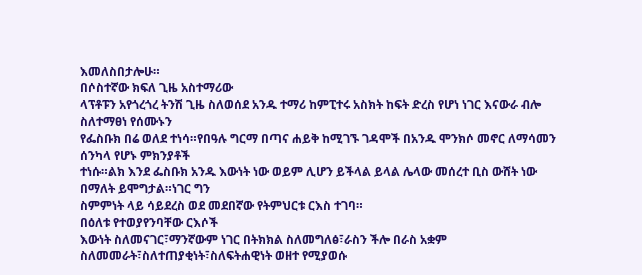እመለስበታሎሁ።
በሶስተኛው ክፍለ ጊዜ አስተማሪው
ላፕቶፑን አየጎረጎረ ትንሽ ጊዜ ስለወሰደ አንዱ ተማሪ ከምፒተሩ አስክት ከፍት ድረስ የሆነ ነገር እናውራ ብሎ ስለተማፀነ የሰሙኑን
የፌስቡክ በሬ ወለደ ተነሳ።የበዓሉ ግርማ በጣና ሐይቅ ከሚገኙ ገዳሞች በአንዱ ሞንክሶ መኖር ለማሳመን ሰንካላ የሆኑ ምክንያቶች
ተነሱ።ልክ እንደ ፌስቡክ አንዱ እውነት ነው ወይም ሊሆን ይችላል ይላል ሌላው መሰረተ ቢስ ውሸት ነው በማለት ይሞግታል።ነገር ግን
ስምምነት ላይ ሳይደረስ ወደ መደበኛው የትምህርቱ ርእስ ተገባ።
በዕለቱ የተወያየንባቸው ርእሶች
እውነት ስለመናገር፣ማንኛውም ነገር በትክክል ስለመግለፅ፣ራስን ችሎ በራስ አቋም ስለመመራት፣ስለተጠያቂነት፣ስለፍትሐዊነት ወዘተ የሚያወሱ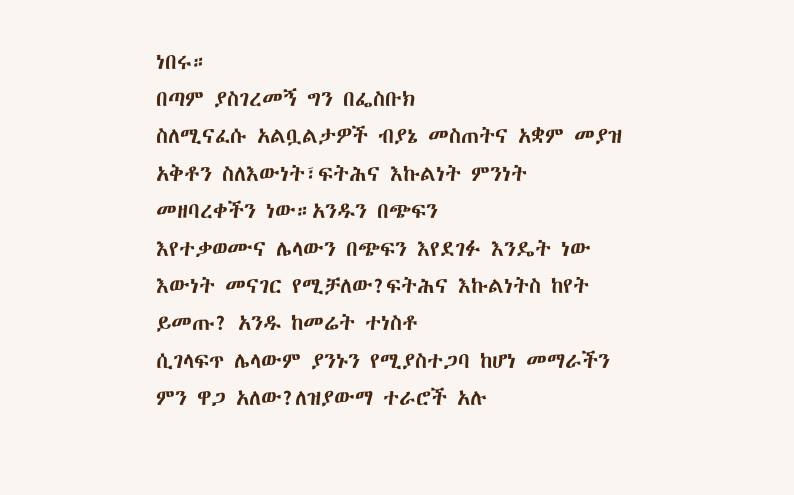ነበሩ።
በጣም ያስገረመኝ ግን በፌስቡክ
ስለሚናፈሱ አልቧልታዎች ብያኔ መስጠትና አቋም መያዝ አቅቶን ስለእውነት፣ፍትሕና እኩልነት ምንነት መዘባረቀችን ነው።አንዱን በጭፍን
እየተቃወሙና ሌላውን በጭፍን እየደገፉ እንዴት ነው እውነት መናገር የሚቻለው?ፍትሕና እኩልነትስ ከየት ይመጡ? አንዱ ከመሬት ተነስቶ
ሲገላፍጥ ሌላውም ያንኑን የሚያስተጋባ ከሆነ መማራችን ምን ዋጋ አለው?ለዝያውማ ተራሮች አሉ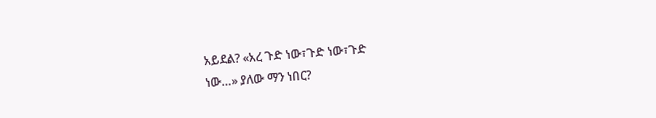አይደል? «አረ ጉድ ነው፣ጉድ ነው፣ጉድ
ነው…» ያለው ማን ነበር?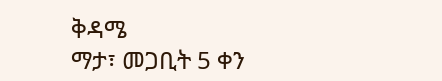ቅዳሜ
ማታ፣ መጋቢት 5 ቀን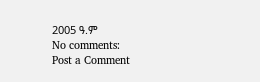2005 ዓ.ም
No comments:
Post a Comment